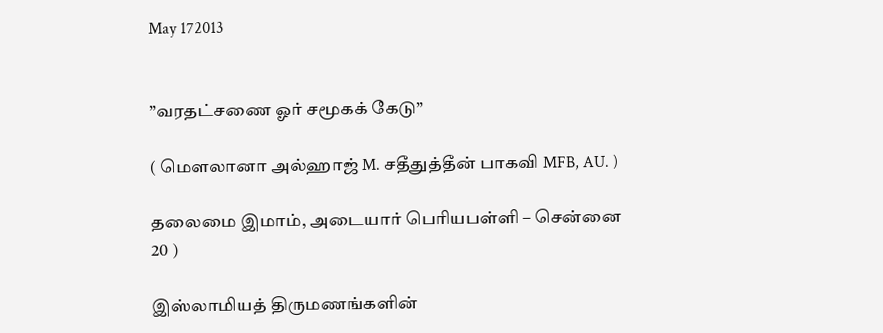May 172013


”வரதட்சணை ஓர் சமூகக் கேடு”

( மெளலானா அல்ஹாஜ் M. சதீதுத்தீன் பாகவி MFB, AU. )

தலைமை இமாம், அடையார் பெரியபள்ளி – சென்னை 20 )

இஸ்லாமியத் திருமணங்களின்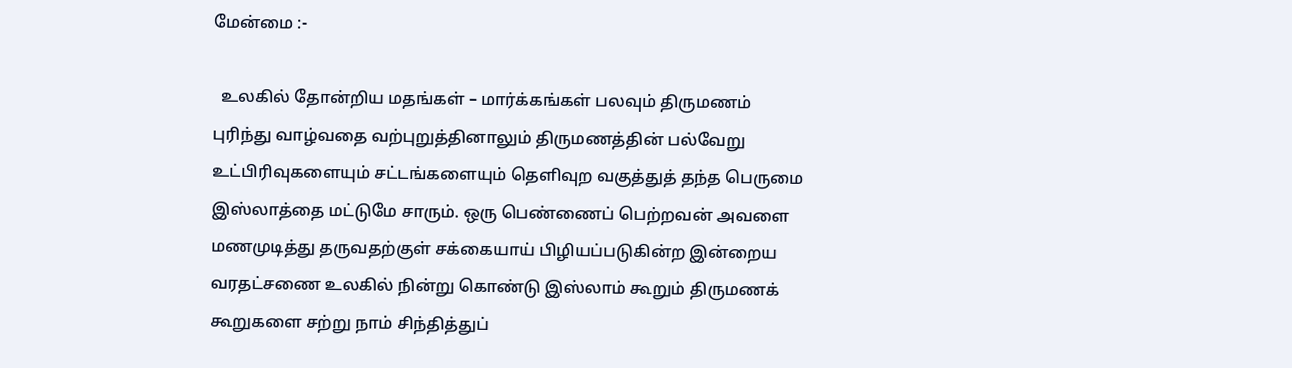மேன்மை :-

  உலகில் தோன்றிய மதங்கள் – மார்க்கங்கள் பலவும் திருமணம் புரிந்து வாழ்வதை வற்புறுத்தினாலும் திருமணத்தின் பல்வேறு உட்பிரிவுகளையும் சட்டங்களையும் தெளிவுற வகுத்துத் தந்த பெருமை இஸ்லாத்தை மட்டுமே சாரும். ஒரு பெண்ணைப் பெற்றவன் அவளை மணமுடித்து தருவதற்குள் சக்கையாய் பிழியப்படுகின்ற இன்றைய வரதட்சணை உலகில் நின்று கொண்டு இஸ்லாம் கூறும் திருமணக் கூறுகளை சற்று நாம் சிந்தித்துப்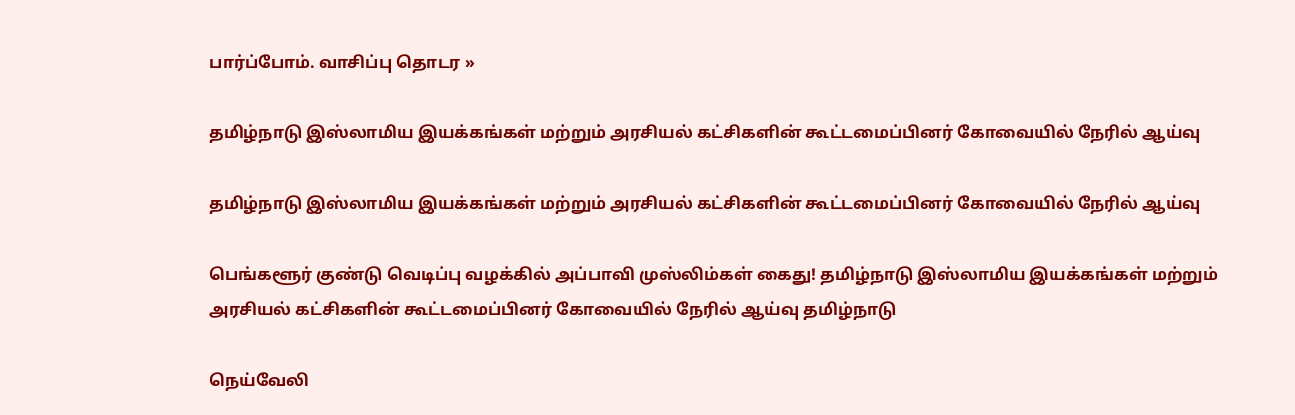பார்ப்போம். வாசிப்பு தொடர »

தமிழ்நாடு இஸ்லாமிய இயக்கங்கள் மற்றும் அரசியல் கட்சிகளின் கூட்டமைப்பினர் கோவையில் நேரில் ஆய்வு

தமிழ்நாடு இஸ்லாமிய இயக்கங்கள் மற்றும் அரசியல் கட்சிகளின் கூட்டமைப்பினர் கோவையில் நேரில் ஆய்வு

பெங்களூர் குண்டு வெடிப்பு வழக்கில் அப்பாவி முஸ்லிம்கள் கைது! தமிழ்நாடு இஸ்லாமிய இயக்கங்கள் மற்றும் அரசியல் கட்சிகளின் கூட்டமைப்பினர் கோவையில் நேரில் ஆய்வு தமிழ்நாடு

நெய்வேலி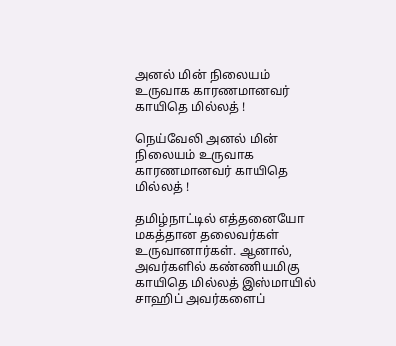அனல் மின் நிலையம் உருவாக காரணமானவர் காயிதெ மில்லத் !

நெய்வேலி அனல் மின் நிலையம் உருவாக காரணமானவர் காயிதெ மில்லத் !

தமிழ்நாட்டில் எத்தனையோ மகத்தான தலைவர்கள் உருவானார்கள். ஆனால், அவர்களில் கண்ணியமிகு காயிதெ மில்லத் இஸ்மாயில் சாஹிப் அவர்களைப்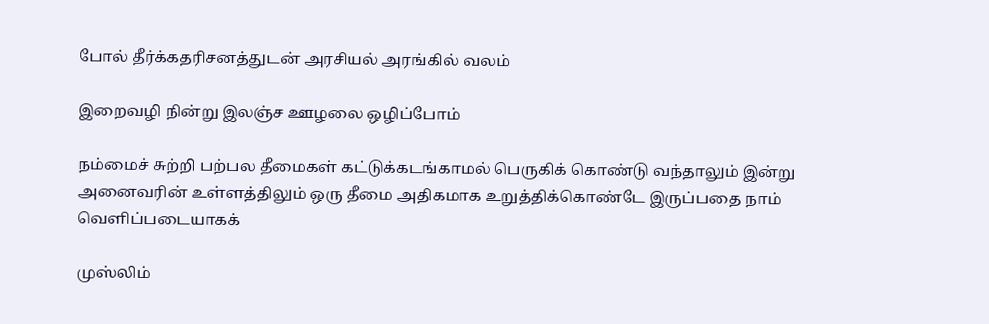போல் தீர்க்கதரிசனத்துடன் அரசியல் அரங்கில் வலம்

இறைவழி நின்று இலஞ்ச ஊழலை ஒழிப்போம்

நம்மைச் சுற்றி பற்பல தீமைகள் கட்டுக்கடங்காமல் பெருகிக் கொண்டு வந்தாலும் இன்று அனைவரின் உள்ளத்திலும் ஒரு தீமை அதிகமாக உறுத்திக்கொண்டே இருப்பதை நாம் வெளிப்படையாகக்

முஸ்லிம்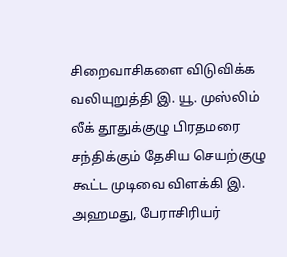சிறைவாசிகளை விடுவிக்க வலியுறுத்தி இ. யூ. முஸ்லிம் லீக் தூதுக்குழு பிரதமரை சந்திக்கும் தேசிய செயற்குழு கூட்ட முடிவை விளக்கி இ. அஹமது, பேராசிரியர்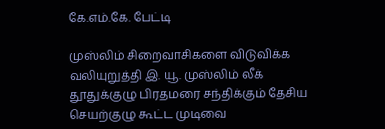கே.எம்.கே. பேட்டி

முஸ்லிம் சிறைவாசிகளை விடுவிக்க வலியுறுத்தி இ. யூ. முஸ்லிம் லீக் தூதுக்குழு பிரதமரை சந்திக்கும் தேசிய செயற்குழு கூட்ட முடிவை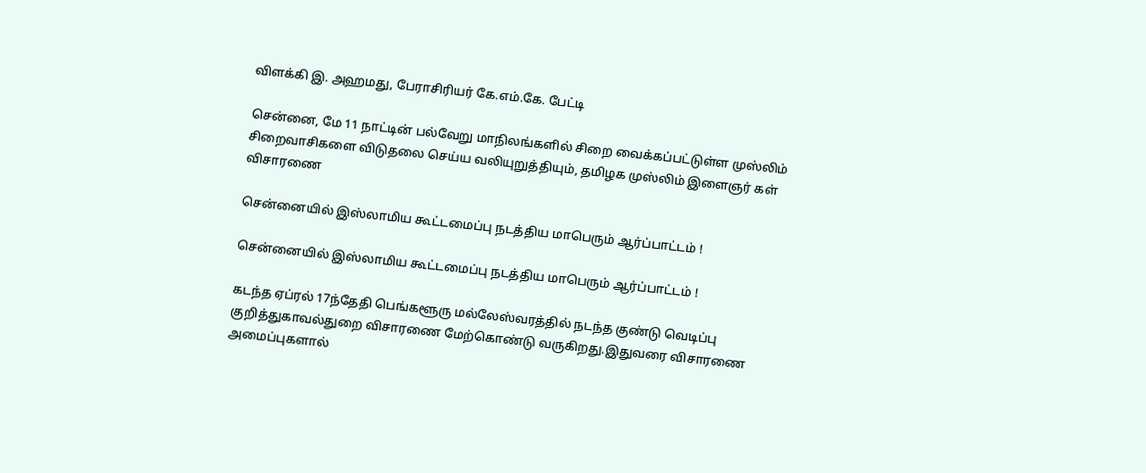விளக்கி இ. அஹமது, பேராசிரியர் கே.எம்.கே. பேட்டி

சென்னை, மே 11 நாட்டின் பல்வேறு மாநிலங்களில் சிறை வைக்கப்பட்டுள்ள முஸ்லிம் சிறைவாசிகளை விடுதலை செய்ய வலியுறுத்தியும், தமிழக முஸ்லிம் இளைஞர் கள் விசாரணை

சென்னையில் இஸ்லாமிய கூட்டமைப்பு நடத்திய மாபெரும் ஆர்ப்பாட்டம் !

சென்னையில் இஸ்லாமிய கூட்டமைப்பு நடத்திய மாபெரும் ஆர்ப்பாட்டம் !

கடந்த ஏப்ரல் 17ந்தேதி பெங்களூரு மல்லேஸ்வரத்தில் நடந்த குண்டு வெடிப்பு குறித்துகாவல்துறை விசாரணை மேற்கொண்டு வருகிறது.இதுவரை விசாரணை அமைப்புகளால்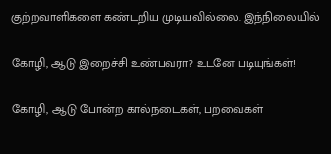குற்றவாளிகளை கண்டறிய முடியவில்லை. இந்நிலையில்

கோழி, ஆடு இறைச்சி உண்பவரா? உடனே படியுங்கள்!

கோழி, ஆடு போன்ற கால்நடைகள், பறவைகள்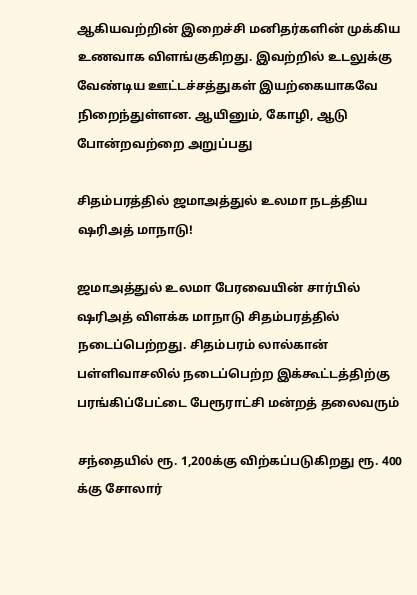ஆகியவற்றின் இறைச்சி மனிதர்களின் முக்கிய உணவாக விளங்குகிறது. இவற்றில் உடலுக்கு வேண்டிய ஊட்டச்சத்துகள் இயற்கையாகவே நிறைந்துள்ளன. ஆயினும், கோழி, ஆடு போன்றவற்றை அறுப்பது

சிதம்பரத்தில் ஜமாஅத்துல் உலமா நடத்திய ஷரிஅத் மாநாடு!

ஜமாஅத்துல் உலமா பேரவையின் சார்பில் ஷரிஅத் விளக்க மாநாடு சிதம்பரத்தில் நடைப்பெற்றது. சிதம்பரம் லால்கான் பள்ளிவாசலில் நடைப்பெற்ற இக்கூட்டத்திற்கு பரங்கிப்பேட்டை பேரூராட்சி மன்றத் தலைவரும்

சந்தையில் ரூ. 1,200க்கு விற்கப்படுகிறது ரூ. 400 க்கு சோலார்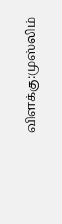விளக்கு:முஸ்லிம்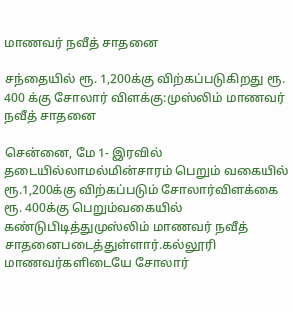மாணவர் நவீத் சாதனை

சந்தையில் ரூ. 1,200க்கு விற்கப்படுகிறது ரூ. 400 க்கு சோலார் விளக்கு:முஸ்லிம் மாணவர் நவீத் சாதனை

சென்னை, மே 1- இரவில் தடையில்லாமல்மின்சாரம் பெறும் வகையில் ரூ.1,200க்கு விற்கப்படும் சோலார்விளக்கை ரூ. 400க்கு பெறும்வகையில் கண்டுபிடித்துமுஸ்லிம் மாணவர் நவீத் சாதனைபடைத்துள்ளார்.கல்லூரி மாணவர்களிடையே சோலார்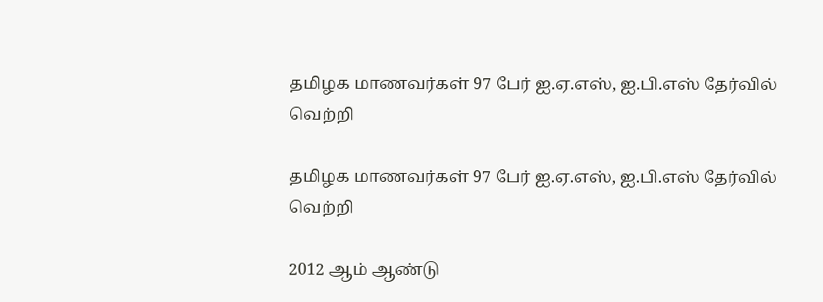தமிழக மாணவர்கள் 97 பேர் ஐ.ஏ.எஸ், ஐ.பி.எஸ் தேர்வில் வெற்றி

தமிழக மாணவர்கள் 97 பேர் ஐ.ஏ.எஸ், ஐ.பி.எஸ் தேர்வில் வெற்றி

2012 ஆம் ஆண்டு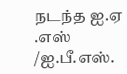நடந்த ஐ.ஏ .எஸ் /ஐ.பீ.எஸ்.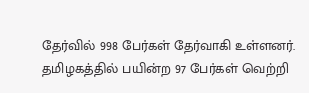தேர்வில் 998 பேர்கள் தேர்வாகி உள்ளனர். தமிழகத்தில் பயின்ற 97 பேர்கள் வெற்றி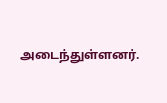அடைந்துள்ளனர்.